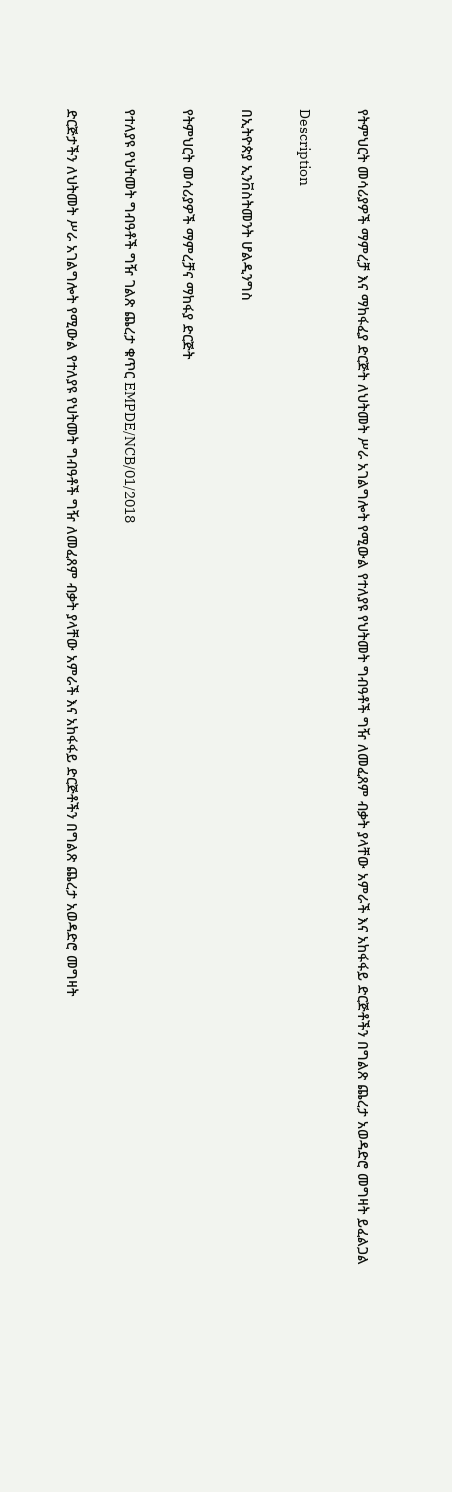የትምህርት መሳሪያዎች ማምረቻ እና ማከፋፈያ ድርጅት ለህትመት ሥራ አገልግሎት የሚውል የተለያዩ የህትመት ግብዓቶች ግዥ ለመፈጸም ብቃት ያላቸው አምራች እና አከፋፋይ ድርጅቶችን በግልጽ ጨረታ አወዳድሮ መግዛት ይፈልጋል

Description

በኢትዮጵያ ኢንቨስትመንት ሆልዲንግስ

የትምህርት መሳሪያዎች ማምረቻና ማከፋያ ድርጅት

የተለያዩ የህትመት ግብዓቶች ግዥ ገልጽ ጨረታ ቁጥር EMPDE/NCB/01/2018

ድርጅታችን ለህትመት ሥራ አገልግሎት የሚውል የተለያዩ የህትመት ግብዓቶች ግዥ ለመፈጸም ብቃት ያላቸው አምራች እና አከፋፋይ ድርጅቶችን በግልጽ ጨረታ አወዳድሮ መግዛት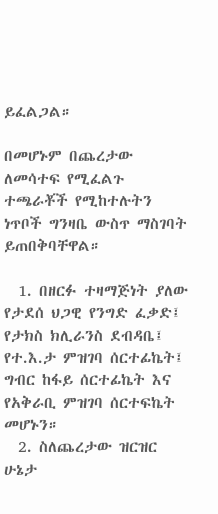ይፈልጋል።

በመሆኑም በጨረታው ለመሳተፍ የሚፈልጉ ተጫራቾች የሚከተሉትን ነጥቦች ግንዛቤ ውስጥ ማስገባት ይጠበቅባቸዋል።

  1. በዘርፉ ተዛማጅነት ያለው የታደሰ ህጋዊ የንግድ ፈቃድ፤ የታክስ ክሊራንስ ደብዳቤ፤ የተ.እ.ታ ምዝገባ ሰርተፊኬት፤ ግብር ከፋይ ሰርተፊኬት እና የአቅራቢ ምዝገባ ሰርተፍኬት መሆኑን።
  2. ስለጨረታው ዝርዝር ሁኔታ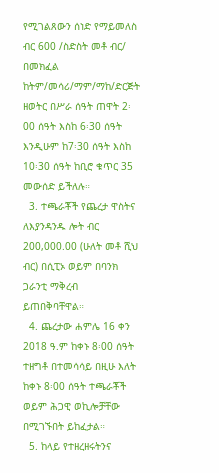የሚገልጸውን ሰነድ የማይመለስ ብር 600 /ስድስት መቶ ብር/ በመክፈል ከትም/መሳሪ/ማም/ማከ/ድርጅት ዘወትር በሥራ ሰዓት ጠዋት 2፡00 ሰዓት እስከ 6፡30 ሰዓት እንዲሁም ከ7፡30 ሰዓት እስከ 10፡30 ሰዓት ከቢሮ ቁጥር 35 መውሰድ ይችለሉ።
  3. ተጫራቾች የጨረታ ዋስትና ለእያንዳንዱ ሎት ብር 200,000.00 (ሁለት መቶ ሺህ ብር) በሲፒኦ ወይም በባንክ ጋራንቲ ማቅረብ ይጠበቅባቸዋል።
  4. ጨረታው ሐምሌ 16 ቀን 2018 ዓ.ም ከቀኑ 8፡00 ሰዓት ተዘግቶ በተመሳሳይ በዚሁ እለት ከቀኑ 8፡00 ሰዓት ተጫራቾች ወይም ሕጋዊ ወኪሎቻቸው በሚገኙበት ይከፈታል።
  5. ከላይ የተዘረዘሩትንና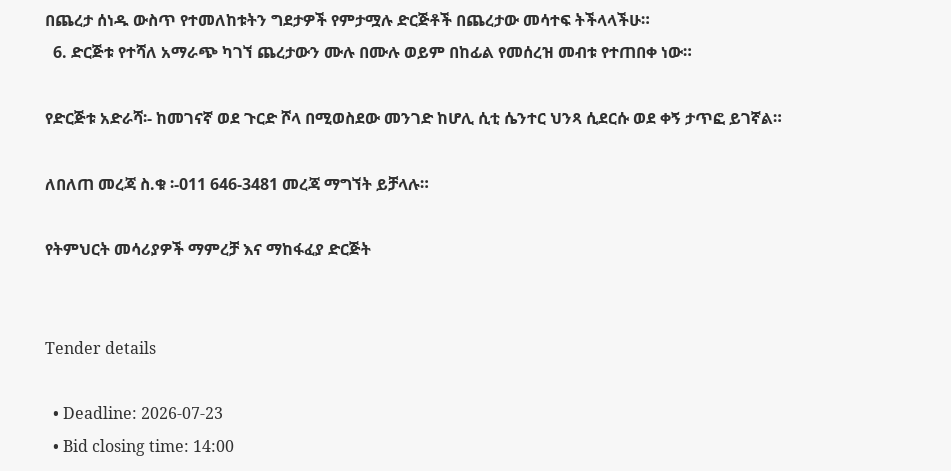በጨረታ ሰነዱ ውስጥ የተመለከቱትን ግደታዎች የምታሟሉ ድርጅቶች በጨረታው መሳተፍ ትችላላችሁ።
  6. ድርጅቱ የተሻለ አማራጭ ካገኘ ጨረታውን ሙሉ በሙሉ ወይም በከፊል የመሰረዝ መብቱ የተጠበቀ ነው።

የድርጅቱ አድራሻ፡- ከመገናኛ ወደ ጉርድ ሾላ በሚወስደው መንገድ ከሆሊ ሲቲ ሴንተር ህንጻ ሲደርሱ ወደ ቀኝ ታጥፎ ይገኛል።

ለበለጠ መረጃ ስ.ቁ ፡-011 646-3481 መረጃ ማግኘት ይቻላሉ።

የትምህርት መሳሪያዎች ማምረቻ እና ማከፋፈያ ድርጅት


Tender details

  • Deadline: 2026-07-23
  • Bid closing time: 14:00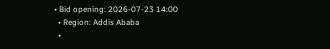• Bid opening: 2026-07-23 14:00
  • Region: Addis Ababa
  •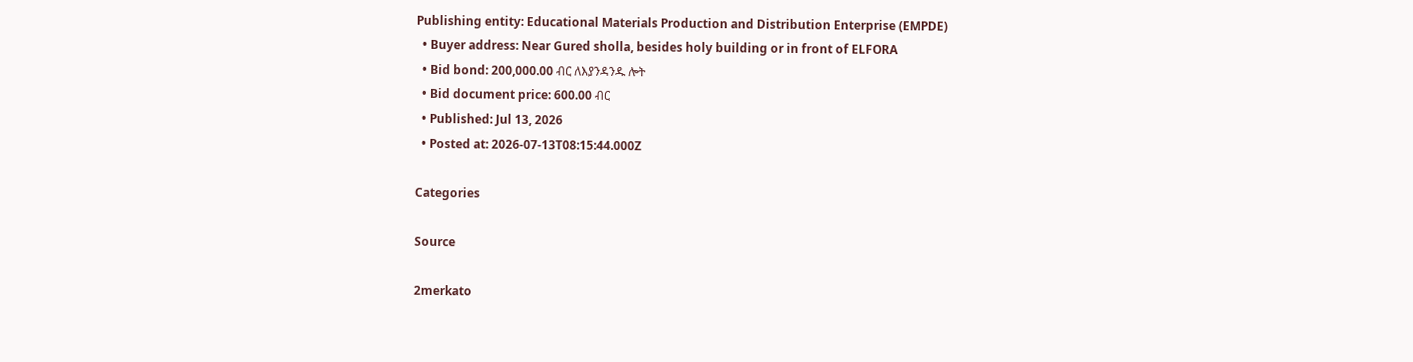Publishing entity: Educational Materials Production and Distribution Enterprise (EMPDE)
  • Buyer address: Near Gured sholla, besides holy building or in front of ELFORA
  • Bid bond: 200,000.00 ብር ለእያንዳንዱ ሎት
  • Bid document price: 600.00 ብር
  • Published: Jul 13, 2026
  • Posted at: 2026-07-13T08:15:44.000Z

Categories

Source

2merkato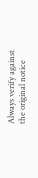Always verify against the original notice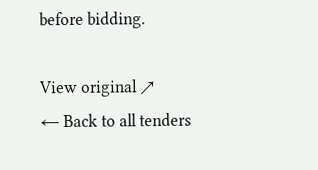before bidding.

View original ↗
← Back to all tenders